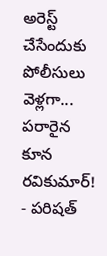అరెస్ట్ చేసేందుకు పోలీసులు వెళ్లగా... పరారైన కూన రవికుమార్!
- పరిషత్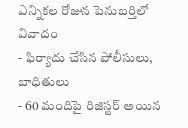ఎన్నికల రోజున పెనుబర్తిలో వివాదం
- ఫిర్యాదు చేసిన పోలీసులు, బాధితులు
- 60 మందిపై రిజిస్టర్ అయిన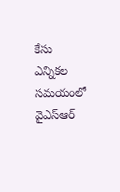కేసు
ఎన్నికల సమయంలో వైఎస్ఆర్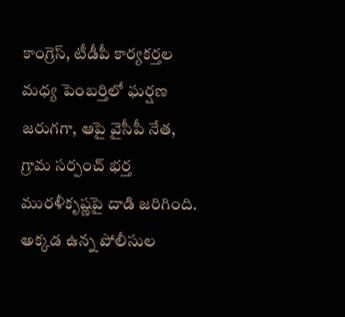కాంగ్రెస్, టీడీపీ కార్యకర్తల మధ్య పెంబర్తిలో ఘర్షణ జరుగగా, ఆపై వైసీపీ నేత, గ్రామ సర్పంచ్ భర్త మురళీకృష్ణపై దాడి జరిగింది. అక్కడ ఉన్న పోలీసుల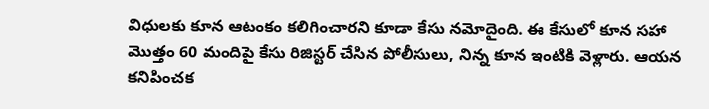విధులకు కూన ఆటంకం కలిగించారని కూడా కేసు నమోదైంది. ఈ కేసులో కూన సహా మొత్తం 60 మందిపై కేసు రిజిస్టర్ చేసిన పోలీసులు, నిన్న కూన ఇంటికి వెళ్లారు. ఆయన కనిపించక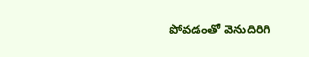పోవడంతో వెనుదిరిగి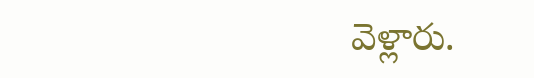వెళ్లారు.